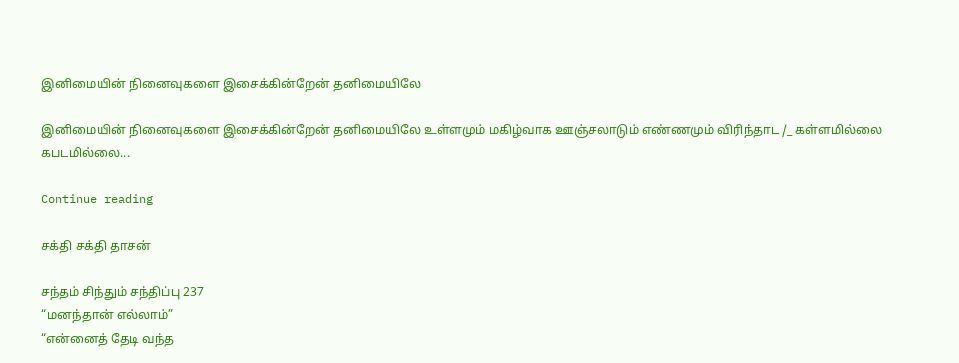இனிமையின் நினைவுகளை இசைக்கின்றேன் தனிமையிலே

இனிமையின் நினைவுகளை இசைக்கின்றேன் தனிமையிலே உள்ளமும் மகிழ்வாக ஊஞ்சலாடும் எண்ணமும் விரிந்தாட /_ கள்ளமில்லை கபடமில்லை...

Continue reading

சக்தி சக்தி தாசன்

சந்தம் சிந்தும் சந்திப்பு 237
“மனந்தான் எல்லாம்”
“என்னைத் தேடி வந்த‌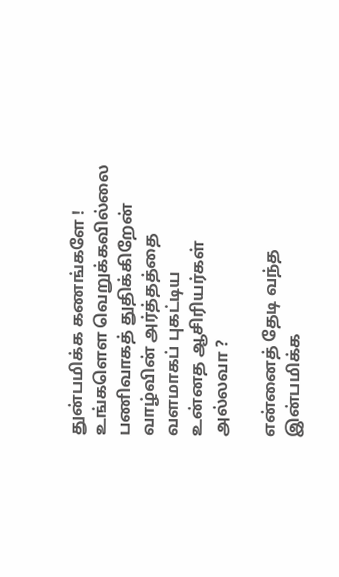துன்பமிக்க கணங்களே !
உங்களௌ வெறுக்கவில்லை
பணிவாகத் துதிக்கிறேன்
வாழ்வின் அர்த்தத்தை
வளமாகப் புகட்டிய‌
உன்னத ஆசிரியர்கள்
அல்லவா ?

என்னைத் தேடி வந்த‌
இன்பமிக்க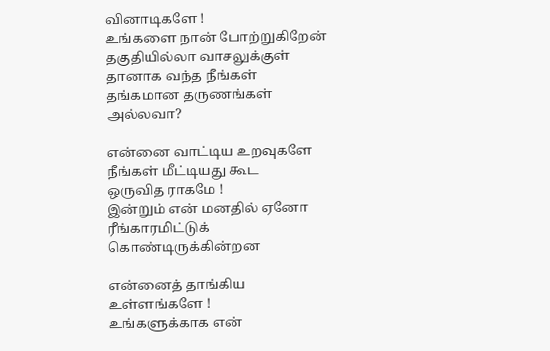வினாடிகளே !
உங்களை நான் போற்றுகிறேன்
தகுதியில்லா வாசலுக்குள்
தானாக வந்த நீங்கள்
தங்கமான தருணங்கள்
அல்லவா?

என்னை வாட்டிய உறவுகளே
நீங்கள் மீட்டியது கூட‌
ஒருவித ராகமே !
இன்றும் என் மனதில் ஏனோ
ரீங்காரமிட்டுக்
கொண்டிருக்கின்றன‌

என்னைத் தாங்கிய
உள்ளங்களே !
உங்களுக்காக என்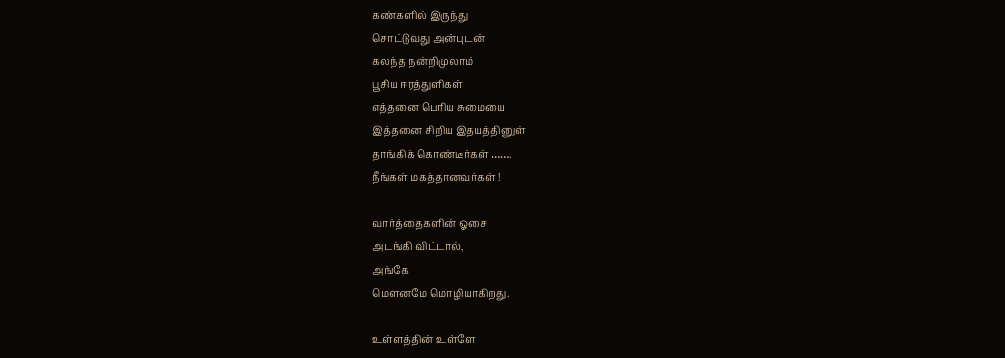கண்களில் இருந்து
சொட்டுவது அன்புடன்
கலந்த‌ நன்றிமுலாம்
பூசிய ஈரத்துளிகள்
எத்தனை பெரிய சுமையை
இத்தனை சிறிய இதயத்தினுள்
தாங்கிக் கொண்டீர்கள் …….
நீங்கள் மகத்தானவர்கள் !

வார்த்தைகளின் ஓசை
அடங்கி விட்டால்,
அங்கே
மெளனமே மொழியாகிறது.

உள்ளத்தின் உள்ளே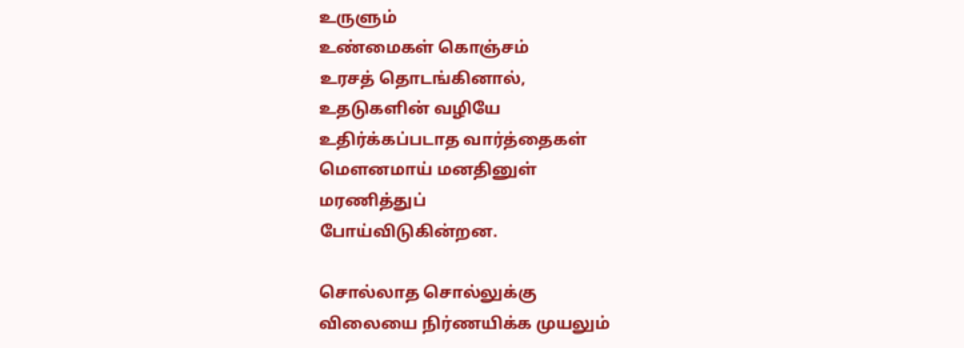உருளும்
உண்மைகள் கொஞ்சம்
உரசத் தொடங்கினால்,
உதடுகளின் வழியே
உதிர்க்கப்படாத வார்த்தைகள்
மெளனமாய் மனதினுள்
மரணித்துப்
போய்விடுகின்றன.

சொல்லாத சொல்லுக்கு
விலையை நிர்ணயிக்க முயலும்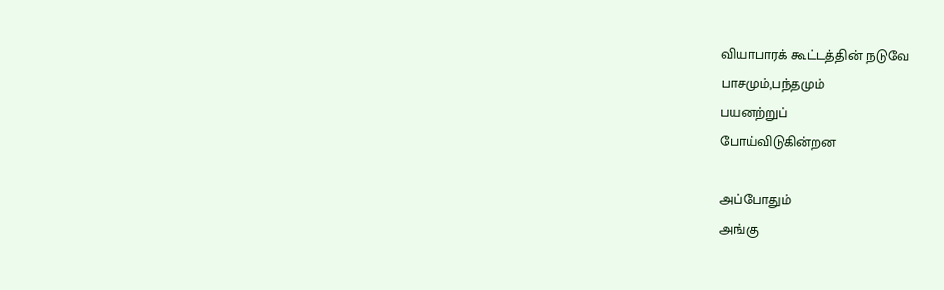வியாபாரக் கூட்டத்தின் நடுவே
பாசமும்,பந்தமும்
பயனற்றுப்
போய்விடுகின்றன

அப்போதும்
அங்கு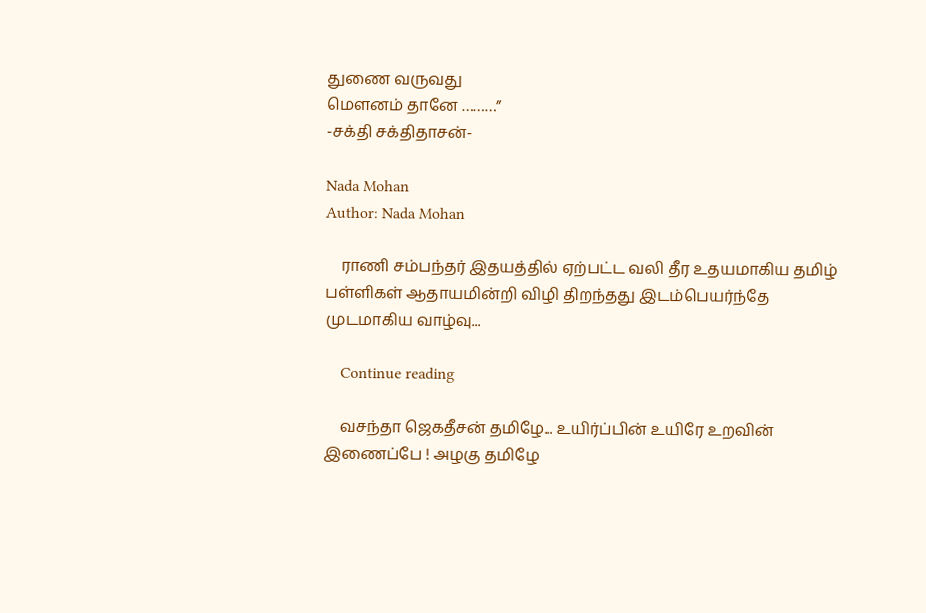துணை வருவது
மெளனம் தானே ………”
-சக்தி சக்திதாசன்-

Nada Mohan
Author: Nada Mohan

    ராணி சம்பந்தர் இதயத்தில் ஏற்பட்ட வலி தீர உதயமாகிய தமிழ் பள்ளிகள் ஆதாயமின்றி விழி திறந்தது இடம்பெயர்ந்தே முடமாகிய வாழ்வு...

    Continue reading

    வசந்தா ஜெகதீசன் தமிழே... உயிர்ப்பின் உயிரே உறவின் இணைப்பே ! அழகு தமிழே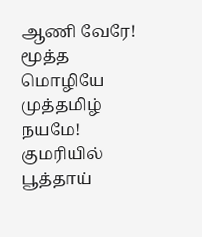ஆணி வேரே! மூத்த மொழியே முத்தமிழ் நயமே! குமரியில் பூத்தாய்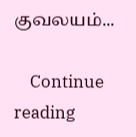குவலயம்...

    Continue reading